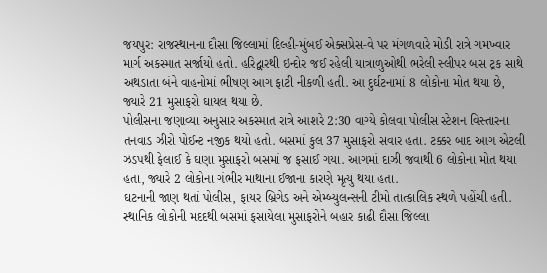જયપુર: રાજસ્થાનના દૌસા જિલ્લામાં દિલ્હી-મુંબઈ એક્સપ્રેસ-વે પર મંગળવારે મોડી રાત્રે ગમખ્વાર માર્ગ અકસ્માત સર્જાયો હતો. હરિદ્વારથી ઇન્દોર જઈ રહેલી યાત્રાળુઓથી ભરેલી સ્લીપર બસ ટ્રક સાથે અથડાતા બંને વાહનોમાં ભીષણ આગ ફાટી નીકળી હતી. આ દુર્ઘટનામાં 8 લોકોના મોત થયા છે, જ્યારે 21 મુસાફરો ઘાયલ થયા છે.
પોલીસના જણાવ્યા અનુસાર અકસ્માત રાત્રે આશરે 2:30 વાગ્યે કોલવા પોલીસ સ્ટેશન વિસ્તારના તનવાડ ઝીરો પોઈન્ટ નજીક થયો હતો. બસમાં કુલ 37 મુસાફરો સવાર હતા. ટક્કર બાદ આગ એટલી ઝડપથી ફેલાઈ કે ઘણા મુસાફરો બસમાં જ ફસાઈ ગયા. આગમાં દાઝી જવાથી 6 લોકોના મોત થયા હતા, જ્યારે 2 લોકોના ગંભીર માથાના ઈજાના કારણે મૃત્યુ થયા હતા.
ઘટનાની જાણ થતાં પોલીસ, ફાયર બ્રિગેડ અને એમ્બ્યુલન્સની ટીમો તાત્કાલિક સ્થળે પહોંચી હતી. સ્થાનિક લોકોની મદદથી બસમાં ફસાયેલા મુસાફરોને બહાર કાઢી દૌસા જિલ્લા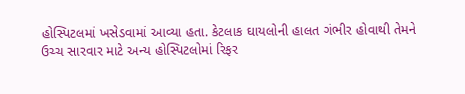હોસ્પિટલમાં ખસેડવામાં આવ્યા હતા. કેટલાક ઘાયલોની હાલત ગંભીર હોવાથી તેમને ઉચ્ચ સારવાર માટે અન્ય હોસ્પિટલોમાં રિફર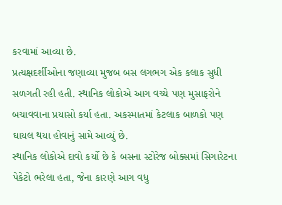કરવામાં આવ્યા છે.
પ્રત્યક્ષદર્શીઓના જણાવ્યા મુજબ બસ લગભગ એક કલાક સુધી સળગતી રહી હતી. સ્થાનિક લોકોએ આગ વચ્ચે પણ મુસાફરોને બચાવવાના પ્રયાસો કર્યા હતા. અકસ્માતમાં કેટલાક બાળકો પણ ઘાયલ થયા હોવાનું સામે આવ્યું છે.
સ્થાનિક લોકોએ દાવો કર્યો છે કે બસના સ્ટોરેજ બોક્સમાં સિગારેટના પેકેટો ભરેલા હતા, જેના કારણે આગ વધુ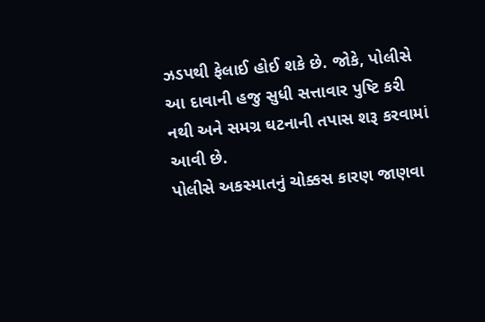ઝડપથી ફેલાઈ હોઈ શકે છે. જોકે, પોલીસે આ દાવાની હજુ સુધી સત્તાવાર પુષ્ટિ કરી નથી અને સમગ્ર ઘટનાની તપાસ શરૂ કરવામાં આવી છે.
પોલીસે અકસ્માતનું ચોક્કસ કારણ જાણવા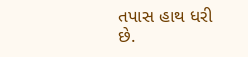તપાસ હાથ ધરી છે.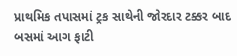પ્રાથમિક તપાસમાં ટ્રક સાથેની જોરદાર ટક્કર બાદ બસમાં આગ ફાટી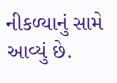નીકળ્યાનું સામે આવ્યું છે.